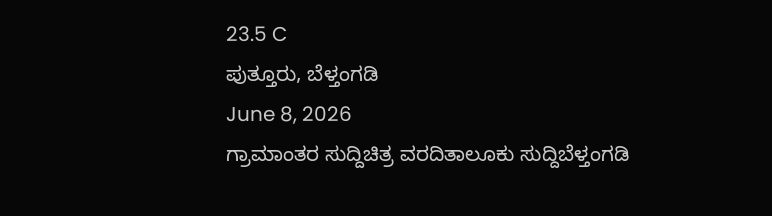23.5 C
ಪುತ್ತೂರು, ಬೆಳ್ತಂಗಡಿ
June 8, 2026
ಗ್ರಾಮಾಂತರ ಸುದ್ದಿಚಿತ್ರ ವರದಿತಾಲೂಕು ಸುದ್ದಿಬೆಳ್ತಂಗಡಿ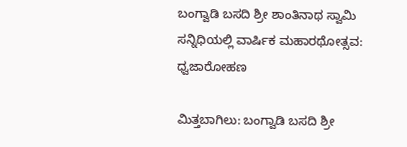ಬಂಗ್ವಾಡಿ ಬಸದಿ ಶ್ರೀ ಶಾಂತಿನಾಥ ಸ್ವಾಮಿ ಸನ್ನಿಧಿಯಲ್ಲಿ ವಾರ್ಷಿಕ ಮಹಾರಥೋತ್ಸವ: ಧ್ವಜಾರೋಹಣ

ಮಿತ್ತಬಾಗಿಲು: ಬಂಗ್ವಾಡಿ ಬಸದಿ ಶ್ರೀ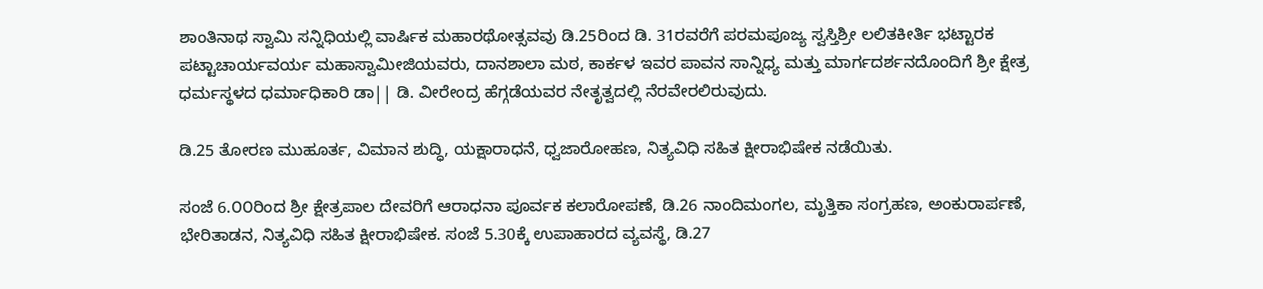ಶಾಂತಿನಾಥ ಸ್ವಾಮಿ ಸನ್ನಿಧಿಯಲ್ಲಿ ವಾರ್ಷಿಕ ಮಹಾರಥೋತ್ಸವವು ಡಿ.25ರಿಂದ ಡಿ. 31ರವರೆಗೆ ಪರಮಪೂಜ್ಯ ಸ್ವಸ್ತಿಶ್ರೀ ಲಲಿತಕೀರ್ತಿ ಭಟ್ಟಾರಕ ಪಟ್ಟಾಚಾರ್ಯವರ್ಯ ಮಹಾಸ್ವಾಮೀಜಿಯವರು, ದಾನಶಾಲಾ ಮಠ, ಕಾರ್ಕಳ ಇವರ ಪಾವನ ಸಾನ್ನಿಧ್ಯ ಮತ್ತು ಮಾರ್ಗದರ್ಶನದೊಂದಿಗೆ ಶ್ರೀ ಕ್ಷೇತ್ರ ಧರ್ಮಸ್ಥಳದ ಧರ್ಮಾಧಿಕಾರಿ ಡಾ|| ಡಿ. ವೀರೇಂದ್ರ ಹೆಗ್ಗಡೆಯವರ ನೇತೃತ್ವದಲ್ಲಿ ನೆರವೇರಲಿರುವುದು.

ಡಿ.25 ತೋರಣ ಮುಹೂರ್ತ, ವಿಮಾನ ಶುದ್ಧಿ, ಯಕ್ಷಾರಾಧನೆ, ಧ್ವಜಾರೋಹಣ, ನಿತ್ಯವಿಧಿ ಸಹಿತ ಕ್ಷೀರಾಭಿಷೇಕ ನಡೆಯಿತು.

ಸಂಜೆ 6.೦೦ರಿಂದ ಶ್ರೀ ಕ್ಷೇತ್ರಪಾಲ ದೇವರಿಗೆ ಆರಾಧನಾ ಪೂರ್ವಕ ಕಲಾರೋಪಣೆ, ಡಿ.26 ನಾಂದಿಮಂಗಲ, ಮೃತ್ತಿಕಾ ಸಂಗ್ರಹಣ, ಅಂಕುರಾರ್ಪಣೆ, ಭೇರಿತಾಡನ, ನಿತ್ಯವಿಧಿ ಸಹಿತ ಕ್ಷೀರಾಭಿಷೇಕ. ಸಂಜೆ 5.30ಕ್ಕೆ ಉಪಾಹಾರದ ವ್ಯವಸ್ಥೆ, ಡಿ.27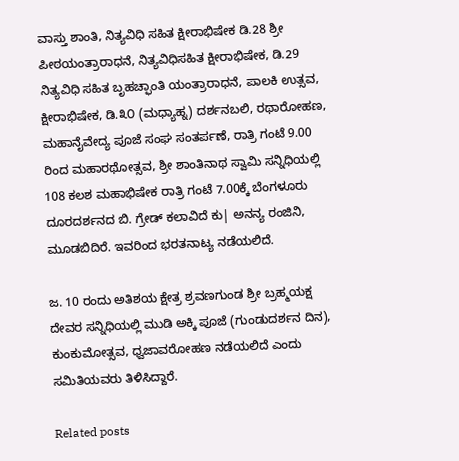ವಾಸ್ತು ಶಾಂತಿ, ನಿತ್ಯವಿಧಿ ಸಹಿತ ಕ್ಷೀರಾಭಿಷೇಕ ಡಿ.28 ಶ್ರೀ ಪೀಠಯಂತ್ರಾರಾಧನೆ, ನಿತ್ಯವಿಧಿಸಹಿತ ಕ್ಷೀರಾಭಿಷೇಕ, ಡಿ.29 ನಿತ್ಯವಿಧಿ ಸಹಿತ ಬೃಹಚ್ಫಾಂತಿ ಯಂತ್ರಾರಾಧನೆ, ಪಾಲಕಿ ಉತ್ಸವ, ಕ್ಷೀರಾಭಿಷೇಕ, ಡಿ.೩೦ (ಮಧ್ಯಾಹ್ನ) ದರ್ಶನಬಲಿ, ರಥಾರೋಹಣ, ಮಹಾನೈವೇದ್ಯ ಪೂಜೆ ಸಂಘ ಸಂತರ್ಪಣೆ, ರಾತ್ರಿ ಗಂಟೆ 9.00 ರಿಂದ ಮಹಾರಥೋತ್ಸವ, ಶ್ರೀ ಶಾಂತಿನಾಥ ಸ್ವಾಮಿ ಸನ್ನಿಧಿಯಲ್ಲಿ 108 ಕಲಶ ಮಹಾಭಿಷೇಕ ರಾತ್ರಿ ಗಂಟೆ 7.00ಕ್ಕೆ ಬೆಂಗಳೂರು ದೂರದರ್ಶನದ ಬಿ. ಗ್ರೇಡ್ ಕಲಾವಿದೆ ಕು| ಅನನ್ಯ ರಂಜಿನಿ, ಮೂಡಬಿದಿರೆ. ಇವರಿಂದ ಭರತನಾಟ್ಯ ನಡೆಯಲಿದೆ.

ಜ. 10 ರಂದು ಅತಿಶಯ ಕ್ಷೇತ್ರ ಶ್ರವಣಗುಂಡ ಶ್ರೀ ಬ್ರಹ್ಮಯಕ್ಷ ದೇವರ ಸನ್ನಿಧಿಯಲ್ಲಿ ಮುಡಿ ಅಕ್ಕಿ ಪೂಜೆ (ಗುಂಡುದರ್ಶನ ದಿನ), ಕುಂಕುಮೋತ್ಸವ, ಧ್ವಜಾವರೋಹಣ ನಡೆಯಲಿದೆ ಎಂದು ಸಮಿತಿಯವರು ತಿಳಿಸಿದ್ದಾರೆ.

Related posts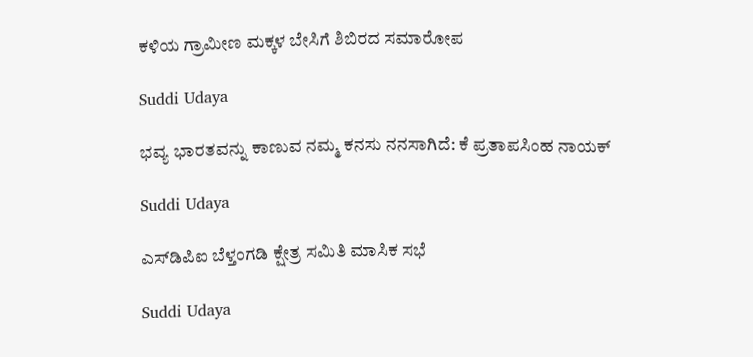ಕಳಿಯ ಗ್ರಾಮೀಣ ಮಕ್ಕಳ ಬೇಸಿಗೆ ಶಿಬಿರದ ಸಮಾರೋಪ

Suddi Udaya

ಭವ್ಯ ಭಾರತವನ್ನು ಕಾಣುವ ನಮ್ಮ ಕನಸು ನನಸಾಗಿದೆ: ಕೆ ಪ್ರತಾಪಸಿಂಹ ನಾಯಕ್

Suddi Udaya

ಎಸ್‌ಡಿಪಿಐ ಬೆಳ್ತಂಗಡಿ ಕ್ಷೇತ್ರ ಸಮಿತಿ ಮಾಸಿಕ ಸಭೆ

Suddi Udaya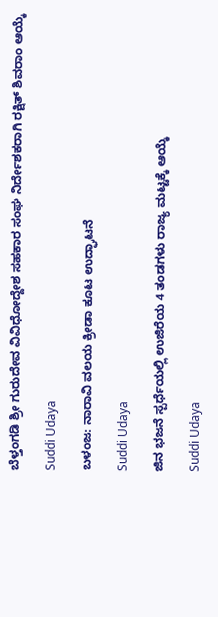ಬೆಳ್ತಂಗಡಿ ಶ್ರೀ ಗುರುದೇವ ವಿವಿಧೋದ್ದೇಶ ಸಹಕಾರ ಸಂಘ ನಿರ್ದೇಶಕರಾಗಿ ರಕ್ಷಿತ್ ಶಿವರಾಂ ಆಯ್ಕೆ

Suddi Udaya

ಬಳಂಜ: ನಾರಾವಿ ವಲಯ ಕ್ರೀಡಾ ಕೂಟ ಉದ್ಘಾಟನೆ

Suddi Udaya

ಜಿನ ಭಜನೆ ಸ್ಪರ್ಧೆಯಲ್ಲಿ ಉಜಿರೆಯ 4 ತಂಡಗಳು ರಾಜ್ಯ ಮಟ್ಟಕ್ಕೆ ಆಯ್ಕೆ

Suddi Udaya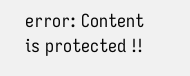error: Content is protected !!